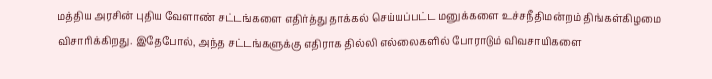மத்திய அரசின் புதிய வேளாண் சட்டங்களை எதிர்த்து தாக்கல் செய்யப்பட்ட மனுக்களை உச்சநீதிமன்றம் திங்கள்கிழமை விசாரிக்கிறது. இதேபோல், அந்த சட்டங்களுக்கு எதிராக தில்லி எல்லைகளில் போராடும் விவசாயிகளை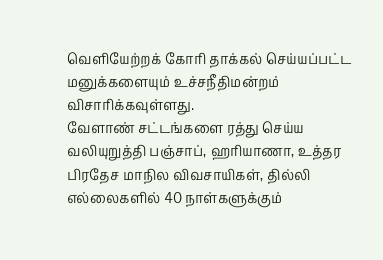வெளியேற்றக் கோரி தாக்கல் செய்யப்பட்ட மனுக்களையும் உச்சநீதிமன்றம் விசாரிக்கவுள்ளது.
வேளாண் சட்டங்களை ரத்து செய்ய வலியுறுத்தி பஞ்சாப், ஹரியாணா, உத்தர பிரதேச மாநில விவசாயிகள், தில்லி எல்லைகளில் 40 நாள்களுக்கும்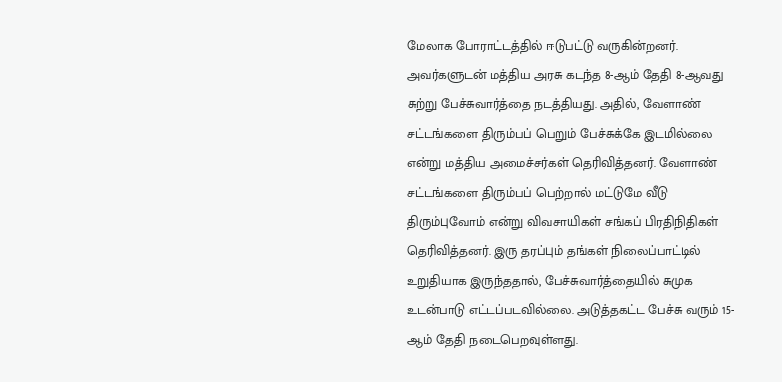மேலாக போராட்டத்தில் ஈடுபட்டு வருகின்றனர். அவர்களுடன் மத்திய அரசு கடந்த 8-ஆம் தேதி 8-ஆவது சுற்று பேச்சுவார்த்தை நடத்தியது. அதில், வேளாண் சட்டங்களை திரும்பப் பெறும் பேச்சுக்கே இடமில்லை என்று மத்திய அமைச்சர்கள் தெரிவித்தனர். வேளாண் சட்டங்களை திரும்பப் பெற்றால் மட்டுமே வீடு திரும்புவோம் என்று விவசாயிகள் சங்கப் பிரதிநிதிகள் தெரிவித்தனர். இரு தரப்பும் தங்கள் நிலைப்பாட்டில் உறுதியாக இருந்ததால், பேச்சுவார்த்தையில் சுமுக உடன்பாடு எட்டப்படவில்லை. அடுத்தகட்ட பேச்சு வரும் 15-ஆம் தேதி நடைபெறவுள்ளது.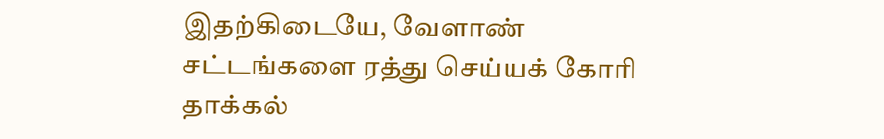இதற்கிடையே, வேளாண் சட்டங்களை ரத்து செய்யக் கோரி தாக்கல்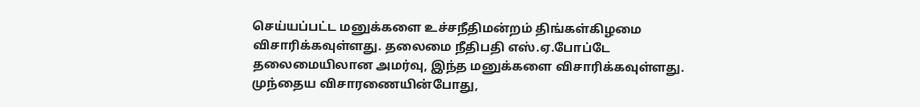செய்யப்பட்ட மனுக்களை உச்சநீதிமன்றம் திங்கள்கிழமை விசாரிக்கவுள்ளது. தலைமை நீதிபதி எஸ்.ஏ.போப்டே தலைமையிலான அமர்வு, இந்த மனுக்களை விசாரிக்கவுள்ளது.
முந்தைய விசாரணையின்போது,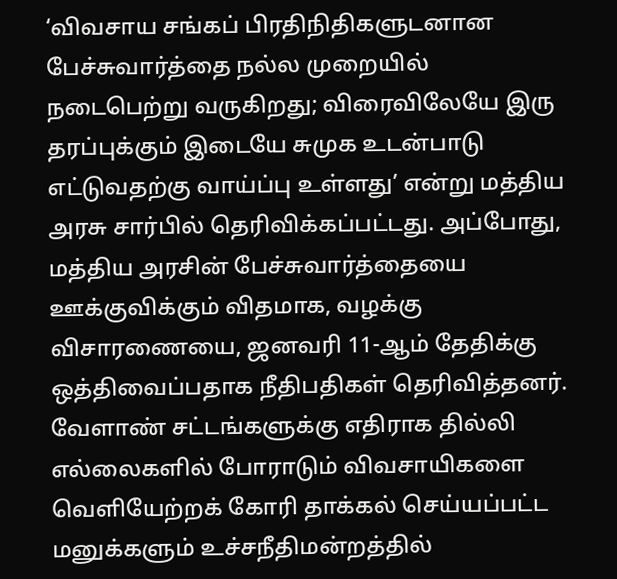‘விவசாய சங்கப் பிரதிநிதிகளுடனான பேச்சுவார்த்தை நல்ல முறையில் நடைபெற்று வருகிறது; விரைவிலேயே இரு தரப்புக்கும் இடையே சுமுக உடன்பாடு எட்டுவதற்கு வாய்ப்பு உள்ளது’ என்று மத்திய அரசு சார்பில் தெரிவிக்கப்பட்டது. அப்போது, மத்திய அரசின் பேச்சுவார்த்தையை ஊக்குவிக்கும் விதமாக, வழக்கு விசாரணையை, ஜனவரி 11-ஆம் தேதிக்கு ஒத்திவைப்பதாக நீதிபதிகள் தெரிவித்தனர்.
வேளாண் சட்டங்களுக்கு எதிராக தில்லி எல்லைகளில் போராடும் விவசாயிகளை வெளியேற்றக் கோரி தாக்கல் செய்யப்பட்ட மனுக்களும் உச்சநீதிமன்றத்தில்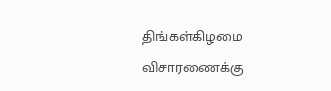திங்கள்கிழமை விசாரணைக்கு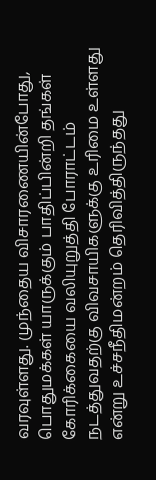வரவுள்ளது. முந்தைய விசாரணையின்போது, பொதுமக்கள் யாருக்கும் பாதிப்பின்றி தங்கள் கோரிக்கையை வலியுறுத்தி போராட்டம் நடத்துவதற்கு விவசாயிகளுக்கு உரிமை உள்ளது என்று உச்சநீதிமன்றம் தெரிவித்திருந்தது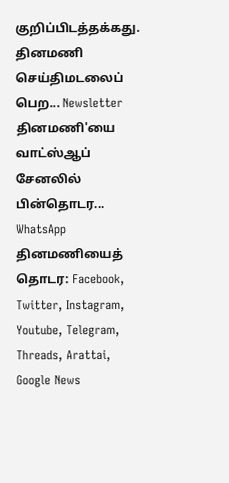குறிப்பிடத்தக்கது.
தினமணி செய்திமடலைப் பெற... Newsletter
தினமணி'யை வாட்ஸ்ஆப் சேனலில் பின்தொடர... WhatsApp
தினமணியைத் தொடர: Facebook, Twitter, Instagram, Youtube, Telegram, Threads, Arattai, Google News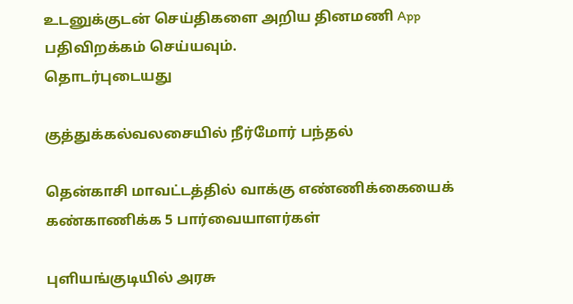உடனுக்குடன் செய்திகளை அறிய தினமணி App பதிவிறக்கம் செய்யவும்.
தொடர்புடையது

குத்துக்கல்வலசையில் நீர்மோர் பந்தல்

தென்காசி மாவட்டத்தில் வாக்கு எண்ணிக்கையைக் கண்காணிக்க 5 பார்வையாளர்கள்

புளியங்குடியில் அரசு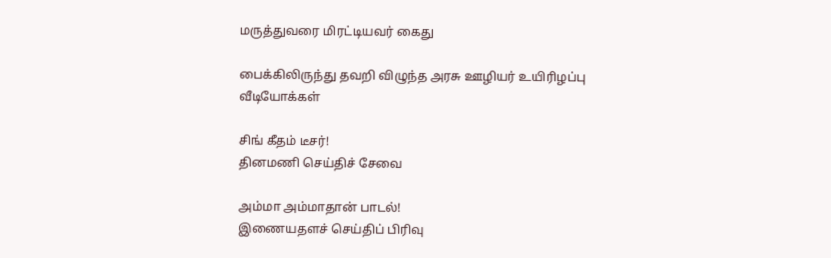மருத்துவரை மிரட்டியவர் கைது

பைக்கிலிருந்து தவறி விழுந்த அரசு ஊழியர் உயிரிழப்பு
வீடியோக்கள்

சிங் கீதம் டீசர்!
தினமணி செய்திச் சேவை

அம்மா அம்மாதான் பாடல்!
இணையதளச் செய்திப் பிரிவு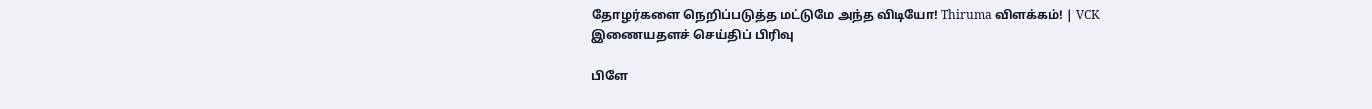தோழர்களை நெறிப்படுத்த மட்டுமே அந்த விடியோ! Thiruma விளக்கம்! | VCK
இணையதளச் செய்திப் பிரிவு

பிளே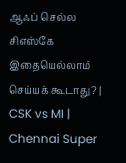ஆஃப் செல்ல சிஎஸ்கே இதையெல்லாம் செய்யக் கூடாது? | CSK vs MI | Chennai Super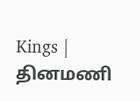Kings |
தினமணி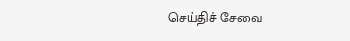செய்திச் சேவை